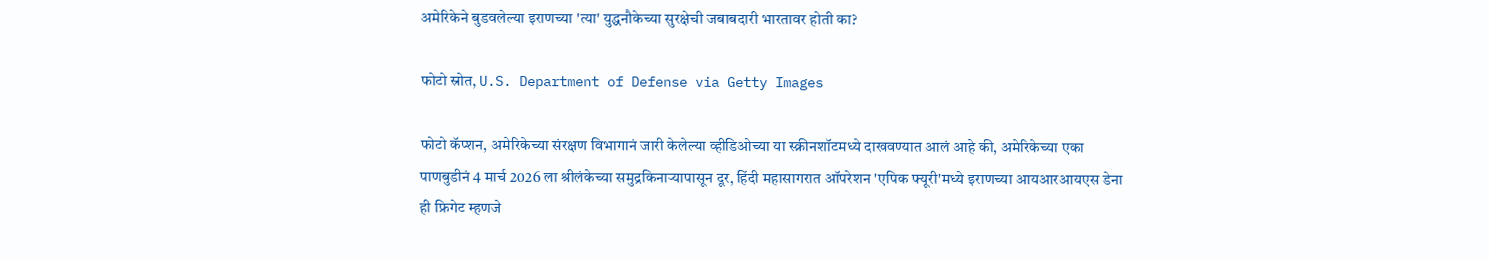अमेरिकेने बुडवलेल्या इराणच्या 'त्या' युद्धनौकेच्या सुरक्षेची जबाबदारी भारतावर होती का?

फोटो स्रोत, U.S. Department of Defense via Getty Images

फोटो कॅप्शन, अमेरिकेच्या संरक्षण विभागानं जारी केलेल्या व्हीडिओच्या या स्क्रीनशॉटमध्ये दाखवण्यात आलं आहे की, अमेरिकेच्या एका पाणबुडीनं 4 मार्च 2026 ला श्रीलंकेच्या समुद्रकिनाऱ्यापासून दूर, हिंदी महासागरात ऑपरेशन 'एपिक फ्यूरी'मध्ये इराणच्या आयआरआयएस डेना ही फ्रिगेट म्हणजे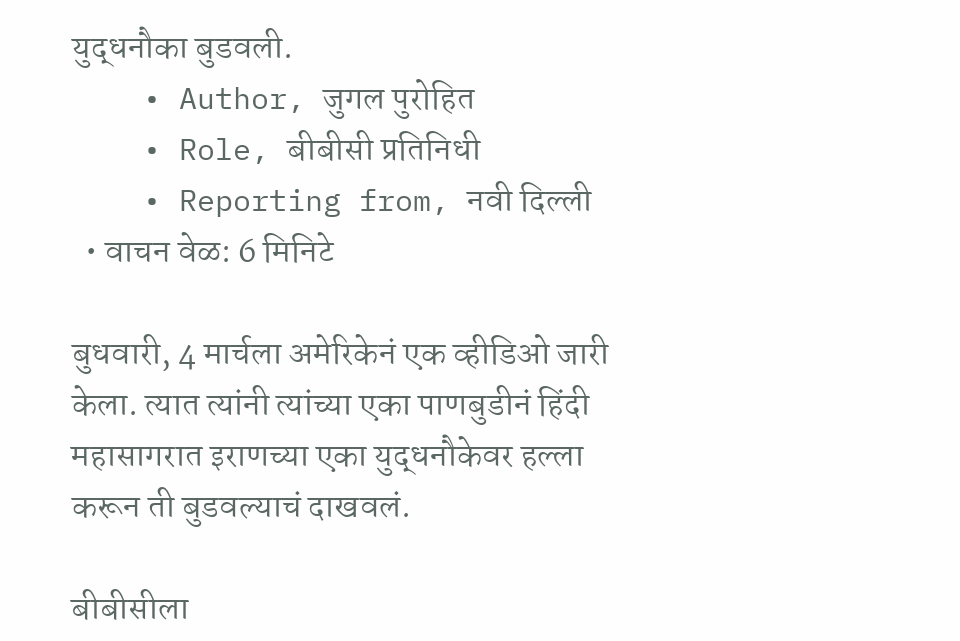युद्धनौका बुडवली.
    • Author, जुगल पुरोहित
    • Role, बीबीसी प्रतिनिधी
    • Reporting from, नवी दिल्ली
  • वाचन वेळ: 6 मिनिटे

बुधवारी, 4 मार्चला अमेरिकेनं एक व्हीडिओ जारी केला. त्यात त्यांनी त्यांच्या एका पाणबुडीनं हिंदी महासागरात इराणच्या एका युद्धनौकेवर हल्ला करून ती बुडवल्याचं दाखवलं.

बीबीसीला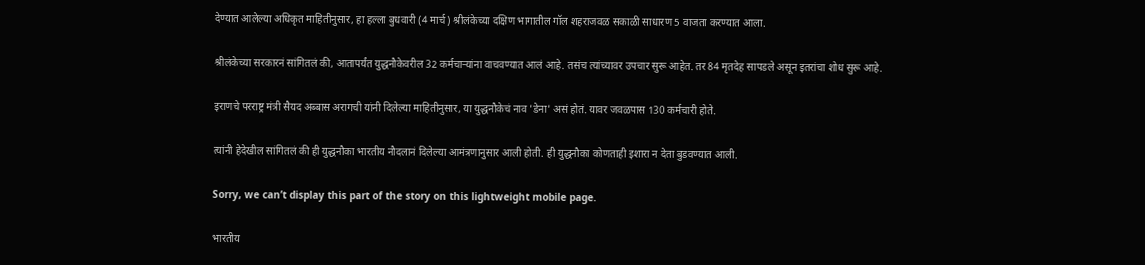देण्यात आलेल्या अधिकृत माहितीनुसार, हा हल्ला बुधवारी (4 मार्च) श्रीलंकेच्या दक्षिण भागातील गॉल शहराजवळ सकाळी साधारण 5 वाजता करण्यात आला.

श्रीलंकेच्या सरकारनं सांगितलं की, आतापर्यंत युद्धनौकेवरील 32 कर्मचाऱ्यांना वाचवण्यात आलं आहे. तसंच त्यांच्यावर उपचार सुरू आहेत. तर 84 मृतदेह सापडले असून इतरांचा शोध सुरू आहे.

इराणचे परराष्ट्र मंत्री सैयद अब्बास अरागची यांनी दिलेल्या माहितीनुसार, या युद्धनौकेचं नाव 'डेना' असं होतं. यावर जवळपास 130 कर्मचारी होते.

त्यांनी हेदेखील सांगितलं की ही युद्धनौका भारतीय नौदलानं दिलेल्या आमंत्रणानुसार आली होती. ही युद्धनौका कोणताही इशारा न देता बुडवण्यात आली.

Sorry, we can’t display this part of the story on this lightweight mobile page.

भारतीय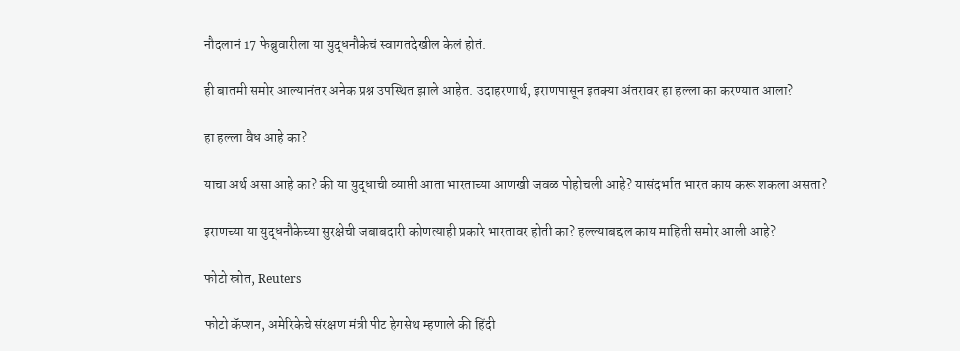नौदलानं 17 फेब्रुवारीला या युद्धनौकेचं स्वागतदेखील केलं होतं.

ही बातमी समोर आल्यानंतर अनेक प्रश्न उपस्थित झाले आहेत. उदाहरणार्थ, इराणपासून इतक्या अंतरावर हा हल्ला का करण्यात आला?

हा हल्ला वैध आहे का?

याचा अर्थ असा आहे का? की या युद्धाची व्याप्ती आता भारताच्या आणखी जवळ पोहोचली आहे? यासंदर्भात भारत काय करू शकला असता?

इराणच्या या युद्धनौकेच्या सुरक्षेची जबाबदारी कोणत्याही प्रकारे भारतावर होती का? हल्ल्याबद्दल काय माहिती समोर आली आहे?

फोटो स्रोत, Reuters

फोटो कॅप्शन, अमेरिकेचे संरक्षण मंत्री पीट हेगसेथ म्हणाले की हिंदी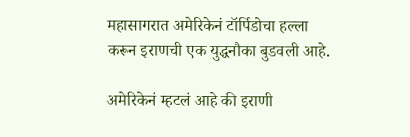महासागरात अमेरिकेनं टॉर्पिडोचा हल्ला करून इराणची एक युद्धनौका बुडवली आहे.

अमेरिकेनं म्हटलं आहे की इराणी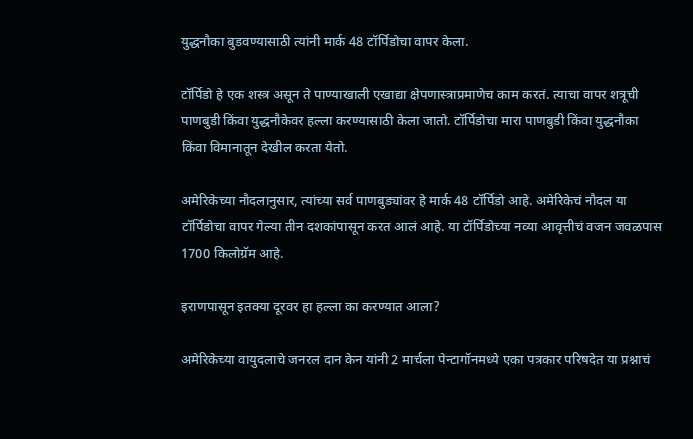युद्धनौका बुडवण्यासाठी त्यांनी मार्क 48 टॉर्पिडोचा वापर केला.

टॉर्पिडो हे एक शस्त्र असून ते पाण्याखाली एखाद्या क्षेपणास्त्राप्रमाणेच काम करतं. त्याचा वापर शत्रूची पाणबुडी किंवा युद्धनौकेवर हल्ला करण्यासाठी केला जातो. टॉर्पिडोचा मारा पाणबुडी किंवा युद्धनौका किंवा विमानातून देखील करता येतो.

अमेरिकेच्या नौदलानुसार, त्यांच्या सर्व पाणबुड्यांवर हे मार्क 48 टॉर्पिडो आहे. अमेरिकेचं नौदल या टॉर्पिडोचा वापर गेल्या तीन दशकांपासून करत आलं आहे. या टॉर्पिडोच्या नव्या आवृत्तीचं वजन जवळपास 1700 किलोग्रॅम आहे.

इराणपासून इतक्या दूरवर हा हल्ला का करण्यात आला?

अमेरिकेच्या वायुदलाचे जनरल दान केन यांनी 2 मार्चला पेन्टागॉनमध्ये एका पत्रकार परिषदेत या प्रश्नाचं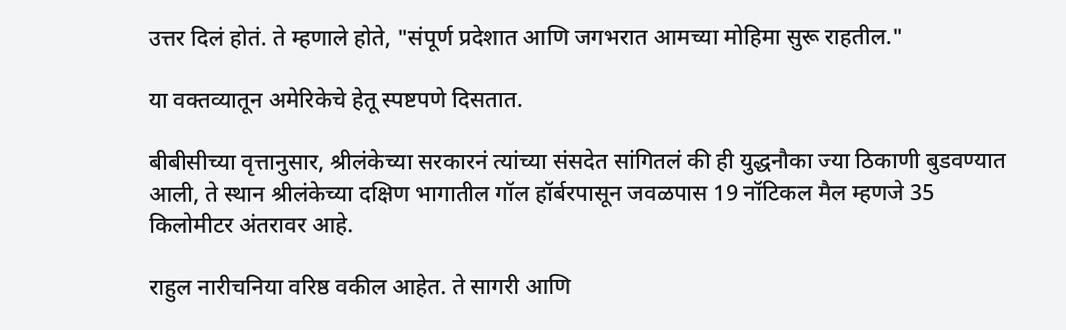उत्तर दिलं होतं. ते म्हणाले होते, "संपूर्ण प्रदेशात आणि जगभरात आमच्या मोहिमा सुरू राहतील."

या वक्तव्यातून अमेरिकेचे हेतू स्पष्टपणे दिसतात.

बीबीसीच्या वृत्तानुसार, श्रीलंकेच्या सरकारनं त्यांच्या संसदेत सांगितलं की ही युद्धनौका ज्या ठिकाणी बुडवण्यात आली, ते स्थान श्रीलंकेच्या दक्षिण भागातील गॉल हॉर्बरपासून जवळपास 19 नॉटिकल मैल म्हणजे 35 किलोमीटर अंतरावर आहे.

राहुल नारीचनिया वरिष्ठ वकील आहेत. ते सागरी आणि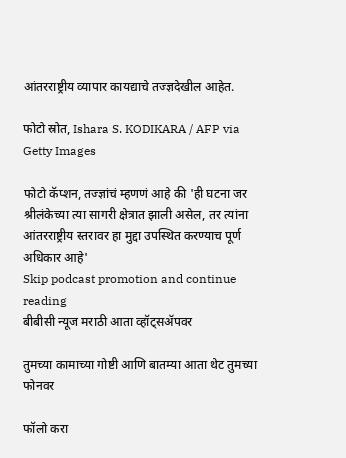आंतरराष्ट्रीय व्यापार कायद्याचे तज्ज्ञदेखील आहेत.

फोटो स्रोत, Ishara S. KODIKARA / AFP via Getty Images

फोटो कॅप्शन, तज्ज्ञांचं म्हणणं आहे की 'ही घटना जर श्रीलंकेच्या त्या सागरी क्षेत्रात झाली असेल, तर त्यांना आंतरराष्ट्रीय स्तरावर हा मुद्दा उपस्थित करण्याच पूर्ण अधिकार आहे'
Skip podcast promotion and continue reading
बीबीसी न्यूज मराठी आता व्हॉट्सॲपवर

तुमच्या कामाच्या गोष्टी आणि बातम्या आता थेट तुमच्या फोनवर

फॉलो करा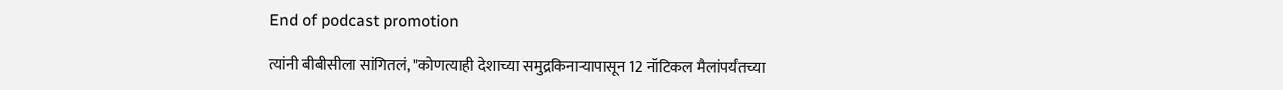End of podcast promotion

त्यांनी बीबीसीला सांगितलं, "कोणत्याही देशाच्या समुद्रकिनाऱ्यापासून 12 नॉटिकल मैलांपर्यंतच्या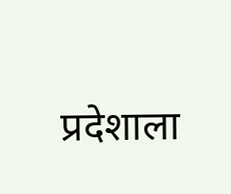प्रदेशाला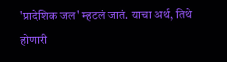'प्रादेशिक जल' म्हटलं जातं. याचा अर्थ, तिथे होणारी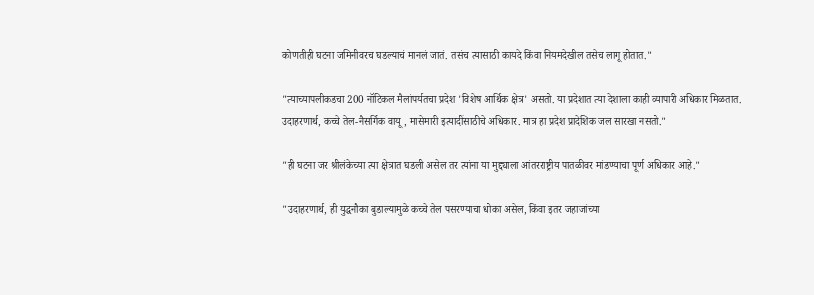कोणतीही घटना जमिनीवरच घडल्याचं मानलं जातं. तसंच त्यासाठी कायदे किंवा नियमदेखील तसेच लागू होतात."

"त्याच्यापलीकडचा 200 नॉटिकल मैलांपर्यतचा प्रदेश 'विशेष आर्थिक क्षेत्र' असतो. या प्रदेशात त्या देशाला काही व्यापारी अधिकार मिळतात. उदाहरणार्थ, कच्चे तेल-नैसर्गिक वायू, मासेमारी इत्यादींसाठीचे अधिकार. मात्र हा प्रदेश प्रादेशिक जल सारखा नसतो."

"ही घटना जर श्रीलंकेच्या त्या क्षेत्रात घडली असेल तर त्यांना या मुद्द्याला आंतरराष्ट्रीय पातळीवर मांडण्याचा पूर्ण अधिकार आहे."

"उदाहरणार्थ, ही युद्धनौका बुडाल्यामुळे कच्चे तेल पसरण्याचा धोका असेल, किंवा इतर जहाजांच्या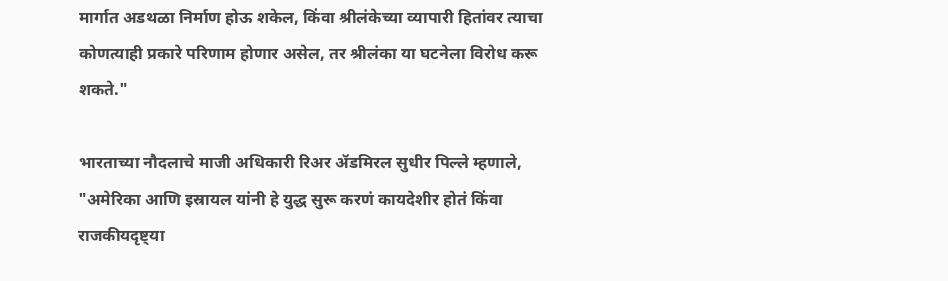मार्गात अडथळा निर्माण होऊ शकेल, किंवा श्रीलंकेच्या व्यापारी हितांवर त्याचा कोणत्याही प्रकारे परिणाम होणार असेल, तर श्रीलंका या घटनेला विरोध करू शकते."

भारताच्या नौदलाचे माजी अधिकारी रिअर ॲडमिरल सुधीर पिल्ले म्हणाले, "अमेरिका आणि इस्रायल यांनी हे युद्ध सुरू करणं कायदेशीर होतं किंवा राजकीयदृष्ट्या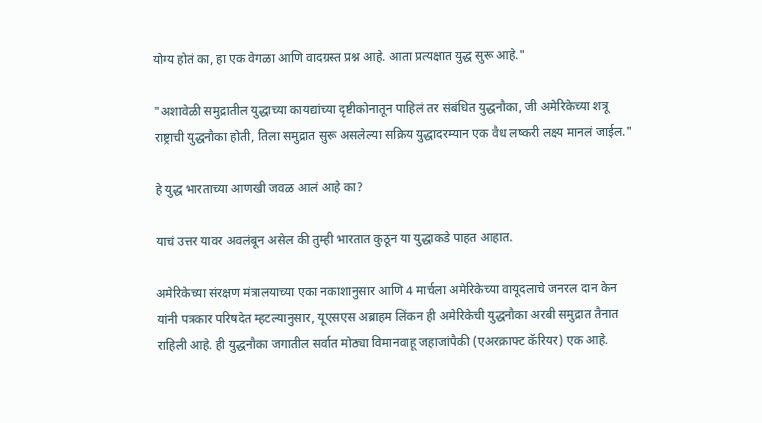योग्य होतं का, हा एक वेगळा आणि वादग्रस्त प्रश्न आहे. आता प्रत्यक्षात युद्ध सुरू आहे."

"अशावेळी समुद्रातील युद्धाच्या कायद्यांच्या दृष्टीकोनातून पाहिलं तर संबंधित युद्धनौका, जी अमेरिकेच्या शत्रू राष्ट्राची युद्धनौका होती, तिला समुद्रात सुरू असलेल्या सक्रिय युद्धादरम्यान एक वैध लष्करी लक्ष्य मानलं जाईल."

हे युद्ध भारताच्या आणखी जवळ आलं आहे का?

याचं उत्तर यावर अवलंबून असेल की तुम्ही भारतात कुठून या युद्धाकडे पाहत आहात.

अमेरिकेच्या संरक्षण मंत्रालयाच्या एका नकाशानुसार आणि 4 मार्चला अमेरिकेच्या वायूदलाचे जनरल दान केन यांनी पत्रकार परिषदेत म्हटल्यानुसार, यूएसएस अब्राहम लिंकन ही अमेरिकेची युद्धनौका अरबी समुद्रात तैनात राहिली आहे. ही युद्धनौका जगातील सर्वात मोठ्या विमानवाहू जहाजांपैकी (एअरक्राफ्ट कॅरियर) एक आहे.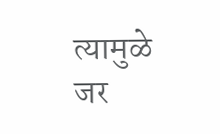त्यामुळे जर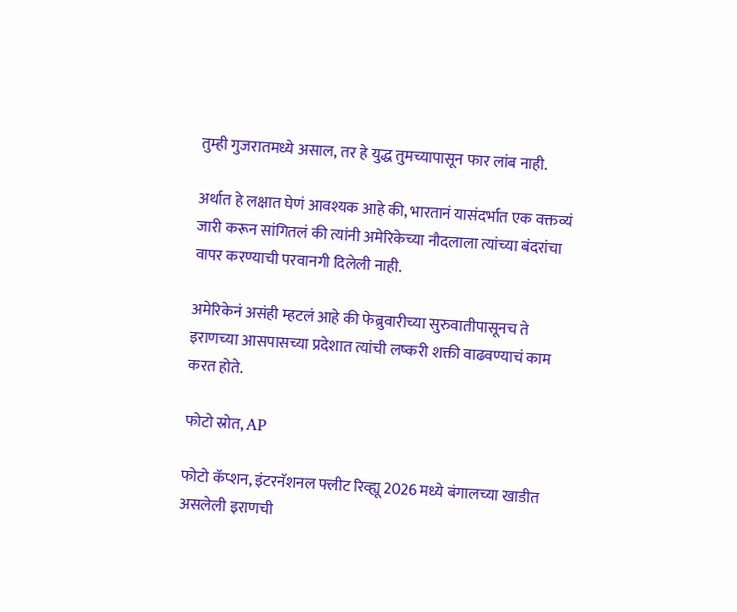तुम्ही गुजरातमध्ये असाल, तर हे युद्ध तुमच्यापासून फार लांब नाही.

अर्थात हे लक्षात घेणं आवश्यक आहे की, भारतानं यासंदर्भात एक वक्तव्यं जारी करून सांगितलं की त्यांनी अमेरिकेच्या नौदलाला त्यांच्या बंदरांचा वापर करण्याची परवानगी दिलेली नाही.

अमेरिकेनं असंही म्हटलं आहे की फेब्रुवारीच्या सुरुवातीपासूनच ते इराणच्या आसपासच्या प्रदेशात त्यांची लष्करी शक्ती वाढवण्याचं काम करत होते.

फोटो स्रोत, AP

फोटो कॅप्शन, इंटरनॅशनल फ्लीट रिव्ह्यू 2026 मध्ये बंगालच्या खाडीत असलेली इराणची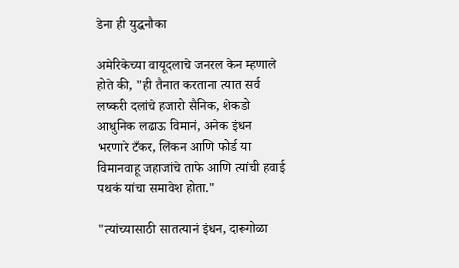डेना ही युद्धनौका

अमेरिकेच्या वायूदलाचे जनरल केन म्हणाले होते की, "ही तैनात करताना त्यात सर्व लष्करी दलांचे हजारो सैनिक, शेकडो आधुनिक लढाऊ विमानं, अनेक इंधन भरणारे टँकर, लिंकन आणि फोर्ड या विमानवाहू जहाजांचे ताफे आणि त्यांची हवाई पथकं यांचा समावेश होता."

"त्यांच्यासाठी सातत्यानं इंधन, दारूगोळा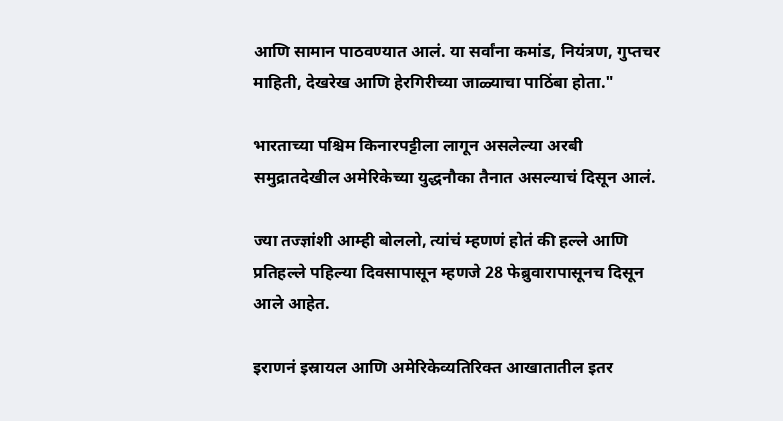आणि सामान पाठवण्यात आलं. या सर्वांना कमांड, नियंत्रण, गुप्तचर माहिती, देखरेख आणि हेरगिरीच्या जाळ्याचा पाठिंबा होता."

भारताच्या पश्चिम किनारपट्टीला लागून असलेल्या अरबी समुद्रातदेखील अमेरिकेच्या युद्धनौका तैनात असल्याचं दिसून आलं.

ज्या तज्ज्ञांशी आम्ही बोललो, त्यांचं म्हणणं होतं की हल्ले आणि प्रतिहल्ले पहिल्या दिवसापासून म्हणजे 28 फेब्रुवारापासूनच दिसून आले आहेत.

इराणनं इस्रायल आणि अमेरिकेव्यतिरिक्त आखातातील इतर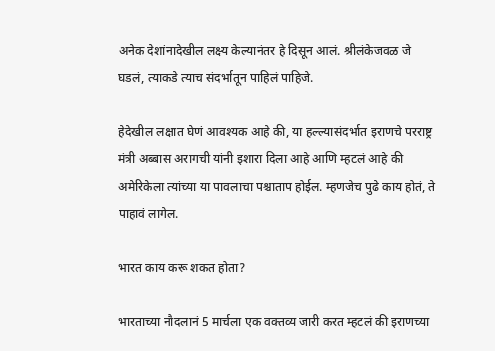अनेक देशांनादेखील लक्ष्य केल्यानंतर हे दिसून आलं. श्रीलंकेजवळ जे घडलं, त्याकडे त्याच संदर्भातून पाहिलं पाहिजे.

हेदेखील लक्षात घेणं आवश्यक आहे की, या हल्ल्यासंदर्भात इराणचे परराष्ट्र मंत्री अब्बास अरागची यांनी इशारा दिला आहे आणि म्हटलं आहे की अमेरिकेला त्यांच्या या पावलाचा पश्चाताप होईल. म्हणजेच पुढे काय होतं, ते पाहावं लागेल.

भारत काय करू शकत होता?

भारताच्या नौदलानं 5 मार्चला एक वक्तव्य जारी करत म्हटलं की इराणच्या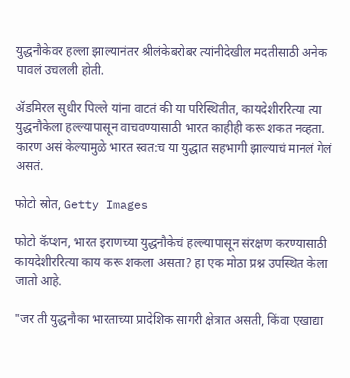युद्धनौकेवर हल्ला झाल्यानंतर श्रीलंकेबरोबर त्यांनीदेखील मदतीसाठी अनेक पावलं उचलली होती.

ॲडमिरल सुधीर पिल्ले यांना वाटतं की या परिस्थितीत, कायदेशीररित्या त्या युद्धनौकेला हल्ल्यापासून वाचवण्यासाठी भारत काहीही करू शकत नव्हता. कारण असं केल्यामुळे भारत स्वत:च या युद्धात सहभागी झाल्याचं मानलं गेलं असतं.

फोटो स्रोत, Getty Images

फोटो कॅप्शन, भारत इराणच्या युद्धनौकेचं हल्ल्यापासून संरक्षण करण्यासाठी कायदेशीररित्या काय करू शकला असता? हा एक मोठा प्रश्न उपस्थित केला जातो आहे.

"जर ती युद्धनौका भारताच्या प्रादेशिक सागरी क्षेत्रात असती, किंवा एखाद्या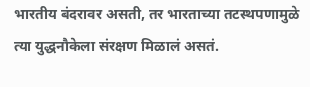भारतीय बंदरावर असती, तर भारताच्या तटस्थपणामुळे त्या युद्धनौकेला संरक्षण मिळालं असतं.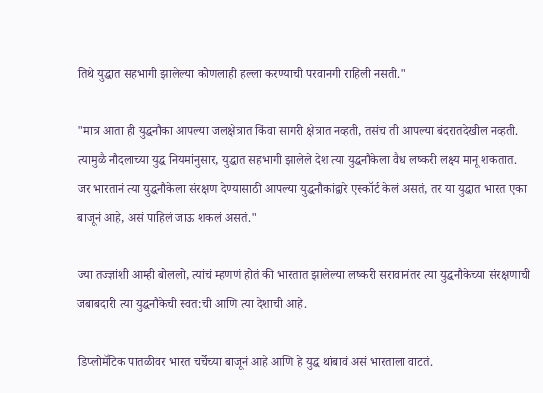तिथे युद्धात सहभागी झालेल्या कोणलाही हल्ला करण्याची परवानगी राहिली नसती."

"मात्र आता ही युद्धनौका आपल्या जलक्षेत्रात किंवा सागरी क्षेत्रात नव्हती, तसंच ती आपल्या बंदरातदेखील नव्हती. त्यामुळै नौदलाच्या युद्ध नियमांनुसार, युद्धात सहभागी झालेले देश त्या युद्धनौकेला वैध लष्करी लक्ष्य मानू शकतात. जर भारतानं त्या युद्धनौकेला संरक्षण देण्यासाठी आपल्या युद्धनौकांद्वारे एस्कॉर्ट केलं असतं, तर या युद्धात भारत एका बाजूनं आहे, असं पाहिलं जाऊ शकलं असतं."

ज्या तज्ज्ञांशी आम्ही बोललो, त्यांचं म्हणणं होतं की भारतात झालेल्या लष्करी सरावानंतर त्या युद्धनौकेच्या संरक्षणाची जबाबदारी त्या युद्धनौकेची स्वत:ची आणि त्या देशाची आहे.

डिप्लोमॅटिक पातळीवर भारत चर्चेच्या बाजूनं आहे आणि हे युद्ध थांबावं असं भारताला वाटतं.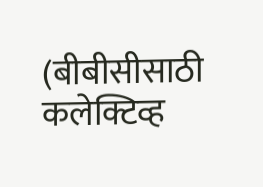(बीबीसीसाठी कलेक्टिव्ह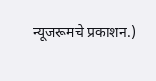न्यूजरूमचे प्रकाशन.)